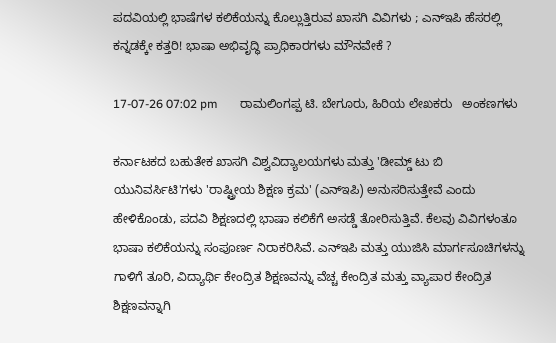ಪದವಿಯಲ್ಲಿ ಭಾಷೆಗಳ ಕಲಿಕೆಯನ್ನು ಕೊಲ್ಲುತ್ತಿರುವ ಖಾಸಗಿ ವಿವಿಗಳು ; ಎನ್ಇಪಿ ಹೆಸರಲ್ಲಿ ಕನ್ನಡಕ್ಕೇ ಕತ್ತರಿ! ಭಾಷಾ ಅಭಿವೃದ್ಧಿ ಪ್ರಾಧಿಕಾರಗಳು ಮೌನವೇಕೆ ?

17-07-26 07:02 pm       ರಾಮಲಿಂಗಪ್ಪ ಟಿ. ಬೇಗೂರು, ಹಿರಿಯ ಲೇಖಕರು   ಅಂಕಣಗಳು

ಕರ್ನಾಟಕದ ಬಹುತೇಕ ಖಾಸಗಿ ವಿಶ್ವವಿದ್ಯಾಲಯಗಳು ಮತ್ತು 'ಡೀಮ್ಡ್ ಟು ಬಿ ಯುನಿವರ್ಸಿಟಿ'ಗಳು 'ರಾಷ್ಟ್ರೀಯ ಶಿಕ್ಷಣ ಕ್ರಮ' (ಎನ್‌ಇಪಿ) ಅನುಸರಿಸುತ್ತೇವೆ ಎಂದು ಹೇಳಿಕೊಂಡು, ಪದವಿ ಶಿಕ್ಷಣದಲ್ಲಿ ಭಾಷಾ ಕಲಿಕೆಗೆ ಅಸಡ್ಡೆ ತೋರಿಸುತ್ತಿವೆ. ಕೆಲವು ವಿವಿಗಳಂತೂ ಭಾಷಾ ಕಲಿಕೆಯನ್ನು ಸಂಪೂರ್ಣ ನಿರಾಕರಿಸಿವೆ. ಎನ್‌ಇಪಿ ಮತ್ತು ಯುಜಿಸಿ ಮಾರ್ಗಸೂಚಿಗಳನ್ನು ಗಾಳಿಗೆ ತೂರಿ, ವಿದ್ಯಾರ್ಥಿ ಕೇಂದ್ರಿತ ಶಿಕ್ಷಣವನ್ನು ವೆಚ್ಚ ಕೇಂದ್ರಿತ ಮತ್ತು ವ್ಯಾಪಾರ ಕೇಂದ್ರಿತ ಶಿಕ್ಷಣವನ್ನಾಗಿ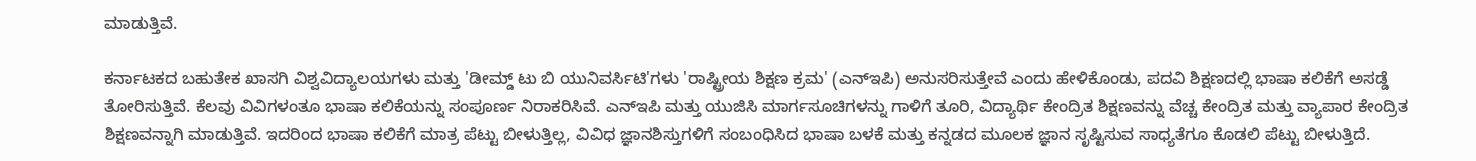ಮಾಡುತ್ತಿವೆ.

ಕರ್ನಾಟಕದ ಬಹುತೇಕ ಖಾಸಗಿ ವಿಶ್ವವಿದ್ಯಾಲಯಗಳು ಮತ್ತು 'ಡೀಮ್ಡ್ ಟು ಬಿ ಯುನಿವರ್ಸಿಟಿ'ಗಳು 'ರಾಷ್ಟ್ರೀಯ ಶಿಕ್ಷಣ ಕ್ರಮ' (ಎನ್‌ಇಪಿ) ಅನುಸರಿಸುತ್ತೇವೆ ಎಂದು ಹೇಳಿಕೊಂಡು, ಪದವಿ ಶಿಕ್ಷಣದಲ್ಲಿ ಭಾಷಾ ಕಲಿಕೆಗೆ ಅಸಡ್ಡೆ ತೋರಿಸುತ್ತಿವೆ. ಕೆಲವು ವಿವಿಗಳಂತೂ ಭಾಷಾ ಕಲಿಕೆಯನ್ನು ಸಂಪೂರ್ಣ ನಿರಾಕರಿಸಿವೆ. ಎನ್‌ಇಪಿ ಮತ್ತು ಯುಜಿಸಿ ಮಾರ್ಗಸೂಚಿಗಳನ್ನು ಗಾಳಿಗೆ ತೂರಿ, ವಿದ್ಯಾರ್ಥಿ ಕೇಂದ್ರಿತ ಶಿಕ್ಷಣವನ್ನು ವೆಚ್ಚ ಕೇಂದ್ರಿತ ಮತ್ತು ವ್ಯಾಪಾರ ಕೇಂದ್ರಿತ ಶಿಕ್ಷಣವನ್ನಾಗಿ ಮಾಡುತ್ತಿವೆ. ಇದರಿಂದ ಭಾಷಾ ಕಲಿಕೆಗೆ ಮಾತ್ರ ಪೆಟ್ಟು ಬೀಳುತ್ತಿಲ್ಲ, ವಿವಿಧ ಜ್ಞಾನಶಿಸ್ತುಗಳಿಗೆ ಸಂಬಂಧಿಸಿದ ಭಾಷಾ ಬಳಕೆ ಮತ್ತು ಕನ್ನಡದ ಮೂಲಕ ಜ್ಞಾನ ಸೃಷ್ಟಿಸುವ ಸಾಧ್ಯತೆಗೂ ಕೊಡಲಿ ಪೆಟ್ಟು ಬೀಳುತ್ತಿದೆ.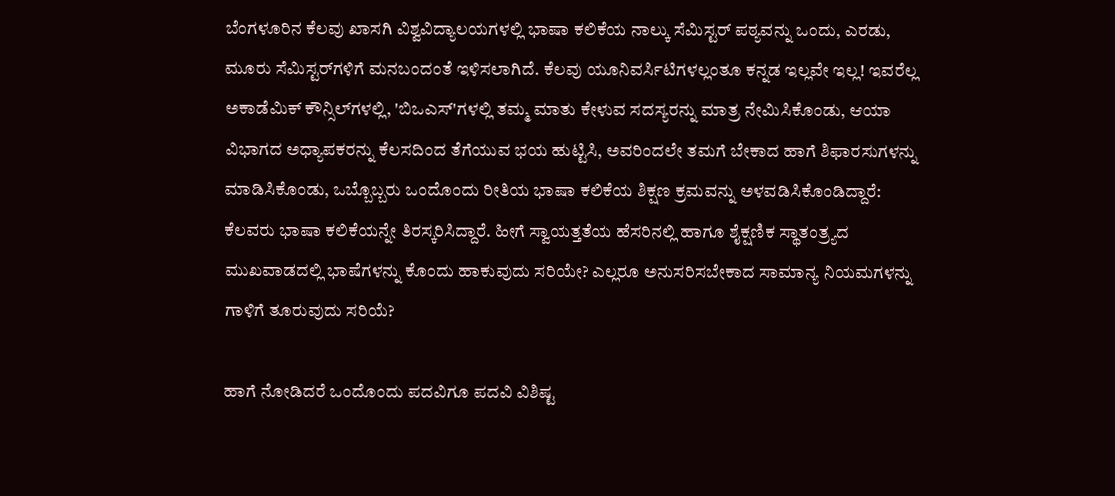ಬೆಂಗಳೂರಿನ ಕೆಲವು ಖಾಸಗಿ ವಿಶ್ವವಿದ್ಯಾಲಯಗಳಲ್ಲಿ ಭಾಷಾ ಕಲಿಕೆಯ ನಾಲ್ಕು ಸೆಮಿಸ್ಟ‌ರ್ ಪಠ್ಯವನ್ನು ಒಂದು, ಎರಡು, ಮೂರು ಸೆಮಿಸ್ಟರ್‌ಗಳಿಗೆ ಮನಬಂದಂತೆ ಇಳಿಸಲಾಗಿದೆ. ಕೆಲವು ಯೂನಿವರ್ಸಿಟಿಗಳಲ್ಲಂತೂ ಕನ್ನಡ ಇಲ್ಲವೇ ಇಲ್ಲ! ಇವರೆಲ್ಲ ಅಕಾಡೆಮಿಕ್ ಕೌನ್ಸಿಲ್‌ಗಳಲ್ಲಿ, 'ಬಿಒಎಸ್'ಗಳಲ್ಲಿ ತಮ್ಮ ಮಾತು ಕೇಳುವ ಸದಸ್ಯರನ್ನು ಮಾತ್ರ ನೇಮಿಸಿಕೊಂಡು, ಆಯಾ ವಿಭಾಗದ ಅಧ್ಯಾಪಕರನ್ನು ಕೆಲಸದಿಂದ ತೆಗೆಯುವ ಭಯ ಹುಟ್ಟಿಸಿ, ಅವರಿಂದಲೇ ತಮಗೆ ಬೇಕಾದ ಹಾಗೆ ಶಿಫಾರಸುಗಳನ್ನು ಮಾಡಿಸಿಕೊಂಡು, ಒಬ್ಬೊಬ್ಬರು ಒಂದೊಂದು ರೀತಿಯ ಭಾಷಾ ಕಲಿಕೆಯ ಶಿಕ್ಷಣ ಕ್ರಮವನ್ನು ಅಳವಡಿಸಿಕೊಂಡಿದ್ದಾರೆ: ಕೆಲವರು ಭಾಷಾ ಕಲಿಕೆಯನ್ನೇ ತಿರಸ್ಕರಿಸಿದ್ದಾರೆ. ಹೀಗೆ ಸ್ವಾಯತ್ತತೆಯ ಹೆಸರಿನಲ್ಲಿ ಹಾಗೂ ಶೈಕ್ಷಣಿಕ ಸ್ಥಾತಂತ್ರ್ಯದ ಮುಖವಾಡದಲ್ಲಿ ಭಾಷೆಗಳನ್ನು ಕೊಂದು ಹಾಕುವುದು ಸರಿಯೇ? ಎಲ್ಲರೂ ಅನುಸರಿಸಬೇಕಾದ ಸಾಮಾನ್ಯ ನಿಯಮಗಳನ್ನು ಗಾಳಿಗೆ ತೂರುವುದು ಸರಿಯೆ?

ಹಾಗೆ ನೋಡಿದರೆ ಒಂದೊಂದು ಪದವಿಗೂ ಪದವಿ ವಿಶಿಷ್ಟ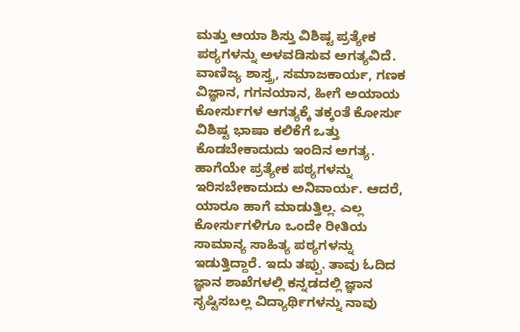ಮತ್ತು ಆಯಾ ಶಿಸ್ತು ವಿಶಿಷ್ಟ ಪ್ರತ್ಯೇಕ ಪಠ್ಯಗಳನ್ನು ಅಳವಡಿಸುವ ಅಗತ್ಯವಿದೆ. ವಾಣಿಜ್ಯ ಶಾಸ್ತ್ರ, ಸಮಾಜಕಾರ್ಯ, ಗಣಕ ವಿಜ್ಞಾನ, ಗಗನಯಾನ, ಹೀಗೆ ಅಯಾಯ ಕೋರ್ಸುಗಳ ಆಗತ್ಯಕ್ಕೆ ತಕ್ಕಂತೆ ಕೋರ್ಸು ವಿಶಿಷ್ಟ ಭಾಷಾ ಕಲಿಕೆಗೆ ಒತ್ತು ಕೊಡಬೇಕಾದುದು ಇಂದಿನ ಅಗತ್ಯ. ಹಾಗೆಯೇ ಪ್ರತ್ಯೇಕ ಪಠ್ಯಗಳನ್ನು ಇರಿಸಬೇಕಾದುದು ಅನಿವಾರ್ಯ. ಆದರೆ, ಯಾರೂ ಹಾಗೆ ಮಾಡುತ್ತಿಲ್ಲ. ಎಲ್ಲ ಕೋರ್ಸುಗಳಿಗೂ ಒಂದೇ ರೀತಿಯ ಸಾಮಾನ್ಯ ಸಾಹಿತ್ಯ ಪಠ್ಯಗಳನ್ನು ಇಡುತ್ತಿದ್ದಾರೆ. ಇದು ತಪ್ಪು. ತಾವು ಓದಿದ ಜ್ಞಾನ ಶಾಖೆಗಳಲ್ಲಿ ಕನ್ನಡದಲ್ಲಿ ಜ್ಞಾನ ಸೃಷ್ಟಿಸಬಲ್ಲ ವಿದ್ಯಾರ್ಥಿಗಳನ್ನು ನಾವು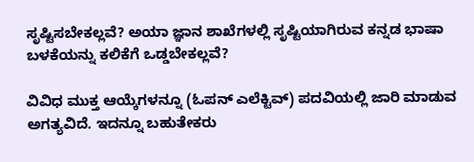ಸೃಷ್ಟಿಸಬೇಕಲ್ಲವೆ? ಅಯಾ ಜ್ಞಾನ ಶಾಖೆಗಳಲ್ಲಿ ಸೃಷ್ಟಿಯಾಗಿರುವ ಕನ್ನಡ ಭಾಷಾ ಬಳಕೆಯನ್ನು ಕಲಿಕೆಗೆ ಒಡ್ಡಬೇಕಲ್ಲವೆ?

ವಿವಿಧ ಮುಕ್ತ ಆಯ್ಕೆಗಳನ್ನೂ (ಓಪನ್ ಎಲೆಕ್ಟಿವ್) ಪದವಿಯಲ್ಲಿ ಜಾರಿ ಮಾಡುವ ಅಗತ್ಯವಿದೆ. ಇದನ್ನೂ ಬಹುತೇಕರು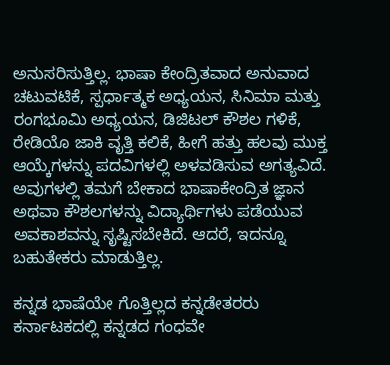ಅನುಸರಿಸುತ್ತಿಲ್ಲ. ಭಾಷಾ ಕೇಂದ್ರಿತವಾದ ಅನುವಾದ ಚಟುವಟಿಕೆ, ಸ್ಪರ್ಧಾತ್ಮಕ ಅಧ್ಯಯನ, ಸಿನಿಮಾ ಮತ್ತು ರಂಗಭೂಮಿ ಅಧ್ಯಯನ, ಡಿಜಿಟಲ್ ಕೌಶಲ ಗಳಿಕೆ, ರೇಡಿಯೊ ಜಾಕಿ ವೃತ್ತಿ ಕಲಿಕೆ, ಹೀಗೆ ಹತ್ತು ಹಲವು ಮುಕ್ತ ಆಯ್ಕೆಗಳನ್ನು ಪದವಿಗಳಲ್ಲಿ ಅಳವಡಿಸುವ ಅಗತ್ಯವಿದೆ. ಅವುಗಳಲ್ಲಿ ತಮಗೆ ಬೇಕಾದ ಭಾಷಾಕೇಂದ್ರಿತ ಜ್ಞಾನ ಅಥವಾ ಕೌಶಲಗಳನ್ನು ವಿದ್ಯಾರ್ಥಿಗಳು ಪಡೆಯುವ ಅವಕಾಶವನ್ನು ಸೃಷ್ಟಿಸಬೇಕಿದೆ. ಆದರೆ, ಇದನ್ನೂ ಬಹುತೇಕರು ಮಾಡುತ್ತಿಲ್ಲ.

ಕನ್ನಡ ಭಾಷೆಯೇ ಗೊತ್ತಿಲ್ಲದ ಕನ್ನಡೇತರರು ಕರ್ನಾಟಕದಲ್ಲಿ ಕನ್ನಡದ ಗಂಧವೇ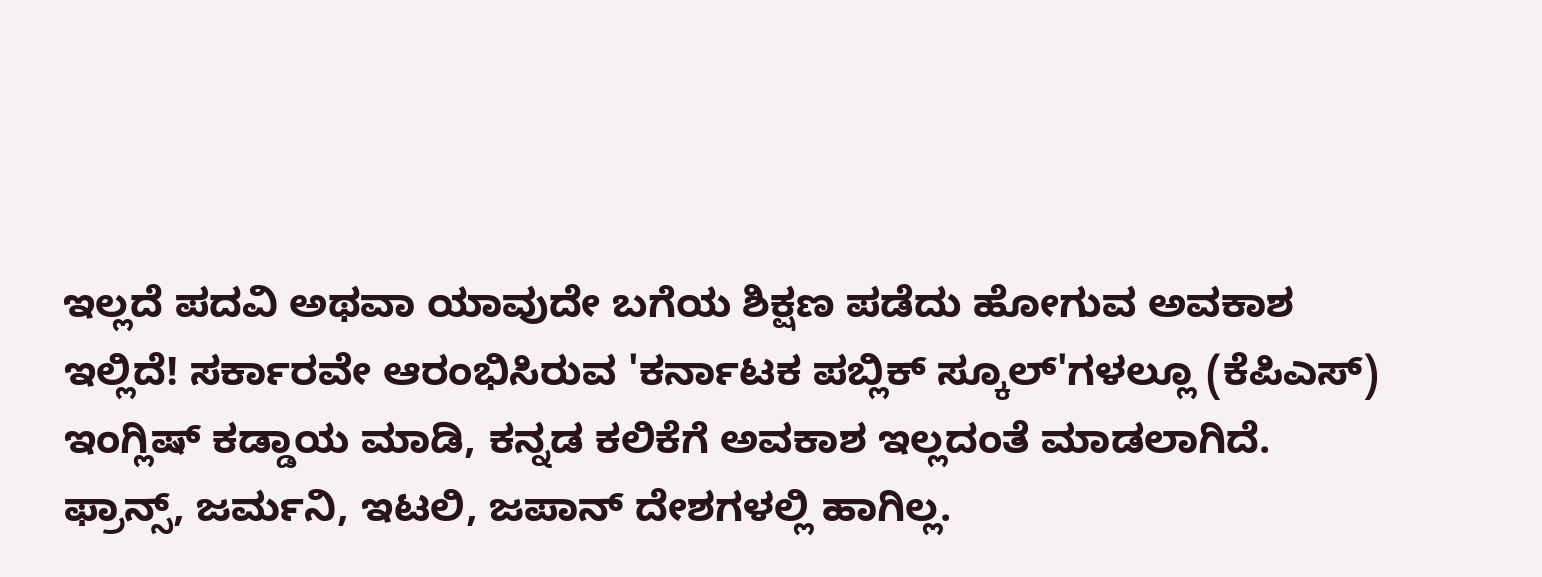ಇಲ್ಲದೆ ಪದವಿ ಅಥವಾ ಯಾವುದೇ ಬಗೆಯ ಶಿಕ್ಷಣ ಪಡೆದು ಹೋಗುವ ಅವಕಾಶ ಇಲ್ಲಿದೆ! ಸರ್ಕಾರವೇ ಆರಂಭಿಸಿರುವ 'ಕರ್ನಾಟಕ ಪಬ್ಲಿಕ್ ಸ್ಕೂಲ್'ಗಳಲ್ಲೂ (ಕೆಪಿಎಸ್) ಇಂಗ್ಲಿಷ್ ಕಡ್ಡಾಯ ಮಾಡಿ, ಕನ್ನಡ ಕಲಿಕೆಗೆ ಅವಕಾಶ ಇಲ್ಲದಂತೆ ಮಾಡಲಾಗಿದೆ. ಫ್ರಾನ್ಸ್, ಜರ್ಮನಿ, ಇಟಲಿ, ಜಪಾನ್ ದೇಶಗಳಲ್ಲಿ ಹಾಗಿಲ್ಲ.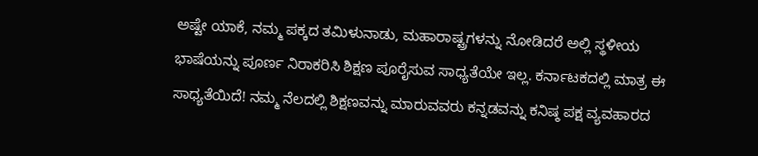ಅಷ್ಟೇ ಯಾಕೆ, ನಮ್ಮ ಪಕ್ಕದ ತಮಿಳುನಾಡು, ಮಹಾರಾಷ್ಟ್ರಗಳನ್ನು ನೋಡಿದರೆ ಅಲ್ಲಿ ಸ್ಥಳೀಯ ಭಾಷೆಯನ್ನು ಪೂರ್ಣ ನಿರಾಕರಿಸಿ ಶಿಕ್ಷಣ ಪೂರೈಸುವ ಸಾಧ್ಯತೆಯೇ ಇಲ್ಲ. ಕರ್ನಾಟಕದಲ್ಲಿ ಮಾತ್ರ ಈ ಸಾಧ್ಯತೆಯಿದೆ! ನಮ್ಮ ನೆಲದಲ್ಲಿ ಶಿಕ್ಷಣವನ್ನು ಮಾರುವವರು ಕನ್ನಡವನ್ನು ಕನಿಷ್ಠ ಪಕ್ಷ ವ್ಯವಹಾರದ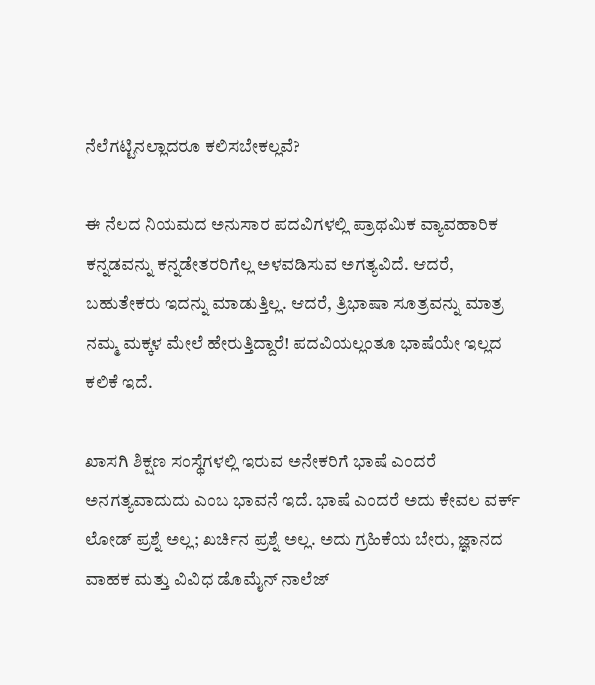ನೆಲೆಗಟ್ಟಿನಲ್ಲಾದರೂ ಕಲಿಸಬೇಕಲ್ಲವೆ?

ಈ ನೆಲದ ನಿಯಮದ ಅನುಸಾರ ಪದವಿಗಳಲ್ಲಿ ಪ್ರಾಥಮಿಕ ವ್ಯಾವಹಾರಿಕ ಕನ್ನಡವನ್ನು ಕನ್ನಡೇತರರಿಗೆಲ್ಲ ಅಳವಡಿಸುವ ಅಗತ್ಯವಿದೆ. ಆದರೆ, ಬಹುತೇಕರು ಇದನ್ನು ಮಾಡುತ್ತಿಲ್ಲ. ಆದರೆ, ತ್ರಿಭಾಷಾ ಸೂತ್ರವನ್ನು ಮಾತ್ರ ನಮ್ಮ ಮಕ್ಕಳ ಮೇಲೆ ಹೇರುತ್ತಿದ್ದಾರೆ! ಪದವಿಯಲ್ಲಂತೂ ಭಾಷೆಯೇ ಇಲ್ಲದ ಕಲಿಕೆ ಇದೆ.

ಖಾಸಗಿ ಶಿಕ್ಷಣ ಸಂಸ್ಥೆಗಳಲ್ಲಿ ಇರುವ ಅನೇಕರಿಗೆ ಭಾಷೆ ಎಂದರೆ ಅನಗತ್ಯವಾದುದು ಎಂಬ ಭಾವನೆ ಇದೆ. ಭಾಷೆ ಎಂದರೆ ಅದು ಕೇವಲ ವರ್ಕ್ ಲೋಡ್ ಪ್ರಶ್ನೆ ಅಲ್ಲ; ಖರ್ಚಿನ ಪ್ರಶ್ನೆ ಅಲ್ಲ. ಅದು ಗ್ರಹಿಕೆಯ ಬೇರು, ಜ್ಞಾನದ ವಾಹಕ ಮತ್ತು ವಿವಿಧ ಡೊಮೈನ್ ನಾಲೆಜ್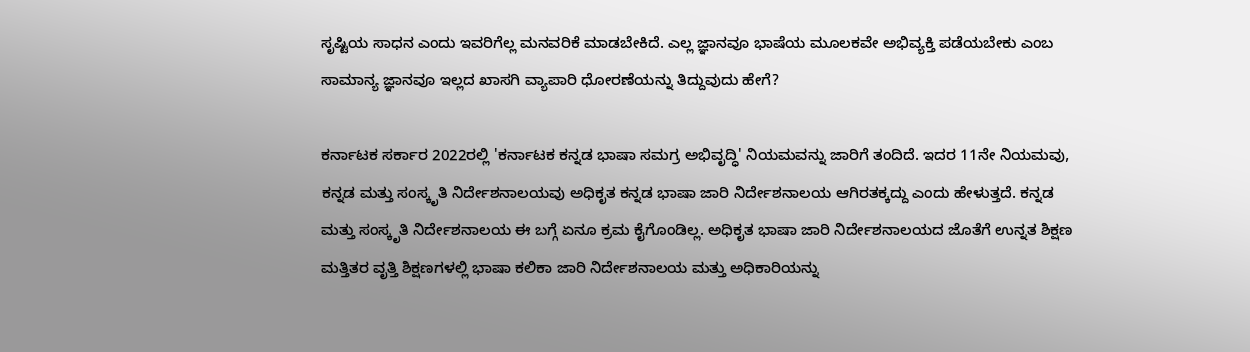ಸೃಷ್ಟಿಯ ಸಾಧನ ಎಂದು ಇವರಿಗೆಲ್ಲ ಮನವರಿಕೆ ಮಾಡಬೇಕಿದೆ. ಎಲ್ಲ ಜ್ಞಾನವೂ ಭಾಷೆಯ ಮೂಲಕವೇ ಅಭಿವ್ಯಕ್ತಿ ಪಡೆಯಬೇಕು ಎಂಬ ಸಾಮಾನ್ಯ ಜ್ಞಾನವೂ ಇಲ್ಲದ ಖಾಸಗಿ ವ್ಯಾಪಾರಿ ಧೋರಣೆಯನ್ನು ತಿದ್ದುವುದು ಹೇಗೆ?

ಕರ್ನಾಟಕ ಸರ್ಕಾರ 2022ರಲ್ಲಿ 'ಕರ್ನಾಟಕ ಕನ್ನಡ ಭಾಷಾ ಸಮಗ್ರ ಅಭಿವೃದ್ಧಿ' ನಿಯಮವನ್ನು ಜಾರಿಗೆ ತಂದಿದೆ. ಇದರ 11ನೇ ನಿಯಮವು, ಕನ್ನಡ ಮತ್ತು ಸಂಸ್ಕೃತಿ ನಿರ್ದೇಶನಾಲಯವು ಅಧಿಕೃತ ಕನ್ನಡ ಭಾಷಾ ಜಾರಿ ನಿರ್ದೇಶನಾಲಯ ಆಗಿರತಕ್ಕದ್ದು ಎಂದು ಹೇಳುತ್ತದೆ. ಕನ್ನಡ ಮತ್ತು ಸಂಸ್ಕೃತಿ ನಿರ್ದೇಶನಾಲಯ ಈ ಬಗ್ಗೆ ಏನೂ ಕ್ರಮ ಕೈಗೊಂಡಿಲ್ಲ. ಅಧಿಕೃತ ಭಾಷಾ ಜಾರಿ ನಿರ್ದೇಶನಾಲಯದ ಜೊತೆಗೆ ಉನ್ನತ ಶಿಕ್ಷಣ ಮತ್ತಿತರ ವೃತ್ತಿ ಶಿಕ್ಷಣಗಳಲ್ಲಿ ಭಾಷಾ ಕಲಿಕಾ ಜಾರಿ ನಿರ್ದೇಶನಾಲಯ ಮತ್ತು ಅಧಿಕಾರಿಯನ್ನು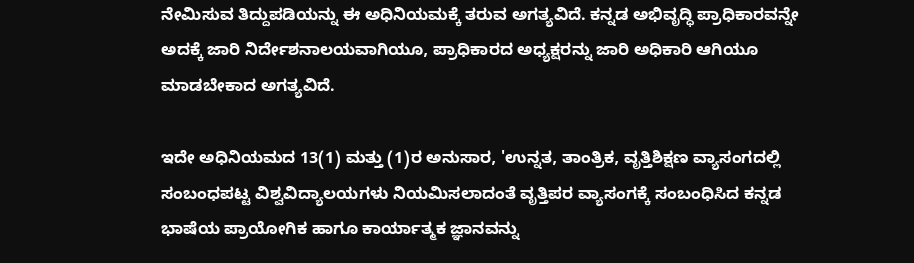ನೇಮಿಸುವ ತಿದ್ದುಪಡಿಯನ್ನು ಈ ಅಧಿನಿಯಮಕ್ಕೆ ತರುವ ಅಗತ್ಯವಿದೆ. ಕನ್ನಡ ಅಭಿವೃದ್ಧಿ ಪ್ರಾಧಿಕಾರವನ್ನೇ ಅದಕ್ಕೆ ಜಾರಿ ನಿರ್ದೇಶನಾಲಯವಾಗಿಯೂ, ಪ್ರಾಧಿಕಾರದ ಅಧ್ಯಕ್ಷರನ್ನು ಜಾರಿ ಅಧಿಕಾರಿ ಆಗಿಯೂ ಮಾಡಬೇಕಾದ ಅಗತ್ಯವಿದೆ.

ಇದೇ ಅಧಿನಿಯಮದ 13(1) ಮತ್ತು (1)ರ ಅನುಸಾರ, 'ಉನ್ನತ, ತಾಂತ್ರಿಕ, ವೃತ್ತಿಶಿಕ್ಷಣ ವ್ಯಾಸಂಗದಲ್ಲಿ ಸಂಬಂಧಪಟ್ಟ ವಿಶ್ವವಿದ್ಯಾಲಯಗಳು ನಿಯಮಿಸಲಾದಂತೆ ವೃತ್ತಿಪರ ವ್ಯಾಸಂಗಕ್ಕೆ ಸಂಬಂಧಿಸಿದ ಕನ್ನಡ ಭಾಷೆಯ ಪ್ರಾಯೋಗಿಕ ಹಾಗೂ ಕಾರ್ಯಾತ್ಮಕ ಜ್ಞಾನವನ್ನು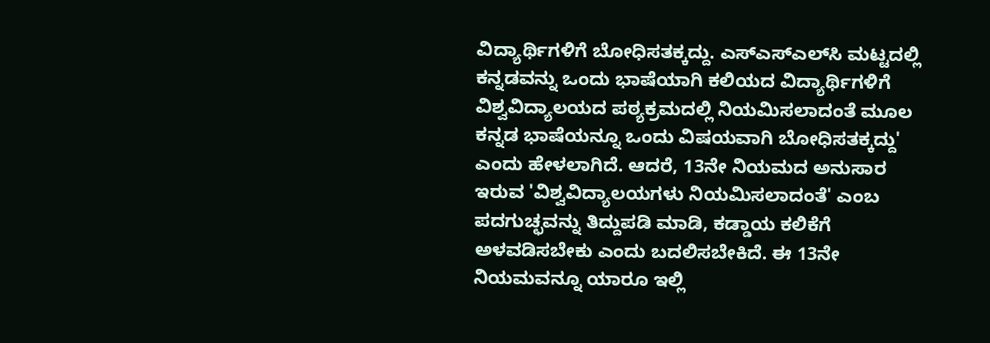ವಿದ್ಯಾರ್ಥಿಗಳಿಗೆ ಬೋಧಿಸತಕ್ಕದ್ದು. ಎಸ್ಎಸ್ಎಲ್‌ಸಿ ಮಟ್ಟದಲ್ಲಿ ಕನ್ನಡವನ್ನು ಒಂದು ಭಾಷೆಯಾಗಿ ಕಲಿಯದ ವಿದ್ಯಾರ್ಥಿಗಳಿಗೆ ವಿಶ್ವವಿದ್ಯಾಲಯದ ಪಠ್ಯಕ್ರಮದಲ್ಲಿ ನಿಯಮಿಸಲಾದಂತೆ ಮೂಲ ಕನ್ನಡ ಭಾಷೆಯನ್ನೂ ಒಂದು ವಿಷಯವಾಗಿ ಬೋಧಿಸತಕ್ಕದ್ದು' ಎಂದು ಹೇಳಲಾಗಿದೆ. ಆದರೆ, 13ನೇ ನಿಯಮದ ಅನುಸಾರ ಇರುವ 'ವಿಶ್ವವಿದ್ಯಾಲಯಗಳು ನಿಯಮಿಸಲಾದಂತೆ' ಎಂಬ ಪದಗುಚ್ಛವನ್ನು ತಿದ್ದುಪಡಿ ಮಾಡಿ, ಕಡ್ಡಾಯ ಕಲಿಕೆಗೆ ಅಳವಡಿಸಬೇಕು ಎಂದು ಬದಲಿಸಬೇಕಿದೆ. ಈ 13ನೇ ನಿಯಮವನ್ನೂ ಯಾರೂ ಇಲ್ಲಿ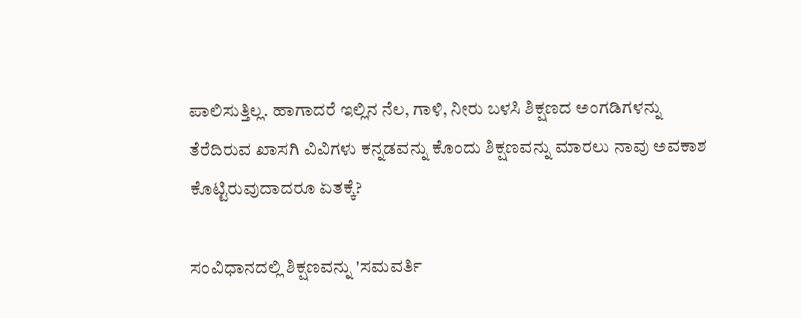ಪಾಲಿಸುತ್ತಿಲ್ಲ. ಹಾಗಾದರೆ ಇಲ್ಲಿನ ನೆಲ, ಗಾಳಿ, ನೀರು ಬಳಸಿ ಶಿಕ್ಷಣದ ಅಂಗಡಿಗಳನ್ನು ತೆರೆದಿರುವ ಖಾಸಗಿ ವಿವಿಗಳು ಕನ್ನಡವನ್ನು ಕೊಂದು ಶಿಕ್ಷಣವನ್ನು ಮಾರಲು ನಾವು ಅವಕಾಶ ಕೊಟ್ಟಿರುವುದಾದರೂ ಏತಕ್ಕೆ?

ಸಂವಿಧಾನದಲ್ಲಿ ಶಿಕ್ಷಣವನ್ನು 'ಸಮವರ್ತಿ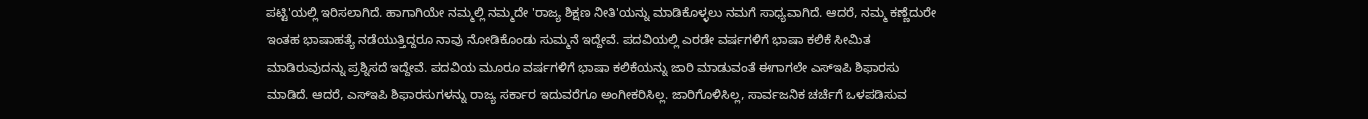ಪಟ್ಟಿ'ಯಲ್ಲಿ ಇರಿಸಲಾಗಿದೆ. ಹಾಗಾಗಿಯೇ ನಮ್ಮಲ್ಲಿ ನಮ್ಮದೇ 'ರಾಜ್ಯ ಶಿಕ್ಷಣ ನೀತಿ'ಯನ್ನು ಮಾಡಿಕೊಳ್ಳಲು ನಮಗೆ ಸಾಧ್ಯವಾಗಿದೆ. ಆದರೆ, ನಮ್ಮ ಕಣ್ಣೆದುರೇ ಇಂತಹ ಭಾಷಾಹತ್ಯೆ ನಡೆಯುತ್ತಿದ್ದರೂ ನಾವು ನೋಡಿಕೊಂಡು ಸುಮ್ಮನೆ ಇದ್ದೇವೆ. ಪದವಿಯಲ್ಲಿ ಎರಡೇ ವರ್ಷಗಳಿಗೆ ಭಾಷಾ ಕಲಿಕೆ ಸೀಮಿತ ಮಾಡಿರುವುದನ್ನು ಪ್ರಶ್ನಿಸದೆ ಇದ್ದೇವೆ. ಪದವಿಯ ಮೂರೂ ವರ್ಷಗಳಿಗೆ ಭಾಷಾ ಕಲಿಕೆಯನ್ನು ಜಾರಿ ಮಾಡುವಂತೆ ಈಗಾಗಲೇ ಎಸ್‌ಇಪಿ ಶಿಫಾರಸು ಮಾಡಿದೆ. ಆದರೆ, ಎಸ್‌ಇಪಿ ಶಿಫಾರಸುಗಳನ್ನು ರಾಜ್ಯ ಸರ್ಕಾರ ಇದುವರೆಗೂ ಅಂಗೀಕರಿಸಿಲ್ಲ. ಜಾರಿಗೊಳಿಸಿಲ್ಲ, ಸಾರ್ವಜನಿಕ ಚರ್ಚೆಗೆ ಒಳಪಡಿಸುವ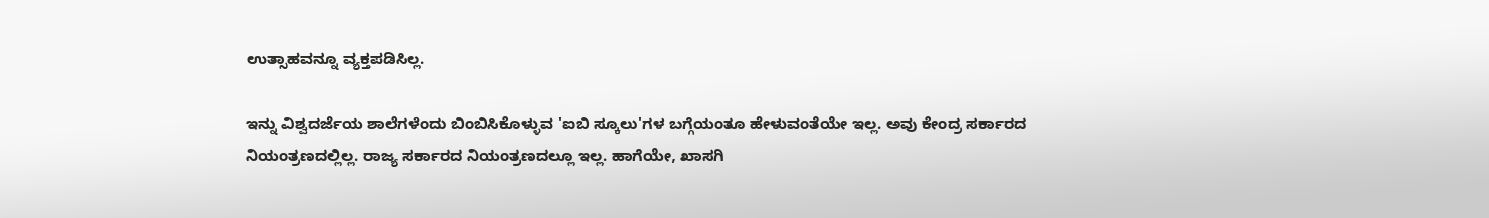ಉತ್ಸಾಹವನ್ನೂ ವ್ಯಕ್ತಪಡಿಸಿಲ್ಲ.

ಇನ್ನು ವಿಶ್ವದರ್ಜೆಯ ಶಾಲೆಗಳೆಂದು ಬಿಂಬಿಸಿಕೊಳ್ಳುವ 'ಐಬಿ ಸ್ಕೂಲು'ಗಳ ಬಗ್ಗೆಯಂತೂ ಹೇಳುವಂತೆಯೇ ಇಲ್ಲ. ಅವು ಕೇಂದ್ರ ಸರ್ಕಾರದ ನಿಯಂತ್ರಣದಲ್ಲಿಲ್ಲ. ರಾಜ್ಯ ಸರ್ಕಾರದ ನಿಯಂತ್ರಣದಲ್ಲೂ ಇಲ್ಲ. ಹಾಗೆಯೇ, ಖಾಸಗಿ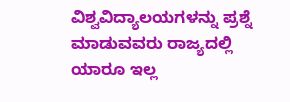ವಿಶ್ವವಿದ್ಯಾಲಯಗಳನ್ನು ಪ್ರಶ್ನೆ ಮಾಡುವವರು ರಾಜ್ಯದಲ್ಲಿ ಯಾರೂ ಇಲ್ಲ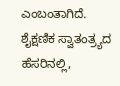ಎಂಬಂತಾಗಿದೆ. ಶೈಕ್ಷಣಿಕ ಸ್ವಾತಂತ್ರ್ಯದ ಹೆಸರಿನಲ್ಲಿ,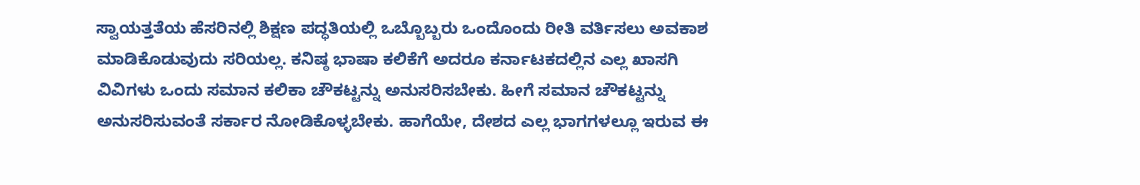ಸ್ವಾಯತ್ತತೆಯ ಹೆಸರಿನಲ್ಲಿ ಶಿಕ್ಷಣ ಪದ್ಧತಿಯಲ್ಲಿ ಒಬ್ಬೊಬ್ಬರು ಒಂದೊಂದು ರೀತಿ ವರ್ತಿಸಲು ಅವಕಾಶ ಮಾಡಿಕೊಡುವುದು ಸರಿಯಲ್ಲ. ಕನಿಷ್ಠ ಭಾಷಾ ಕಲಿಕೆಗೆ ಅದರೂ ಕರ್ನಾಟಕದಲ್ಲಿನ ಎಲ್ಲ ಖಾಸಗಿ ವಿವಿಗಳು ಒಂದು ಸಮಾನ ಕಲಿಕಾ ಚೌಕಟ್ಟನ್ನು ಅನುಸರಿಸಬೇಕು. ಹೀಗೆ ಸಮಾನ ಚೌಕಟ್ಟನ್ನು ಅನುಸರಿಸುವಂತೆ ಸರ್ಕಾರ ನೋಡಿಕೊಳ್ಳಬೇಕು. ಹಾಗೆಯೇ, ದೇಶದ ಎಲ್ಲ ಭಾಗಗಳಲ್ಲೂ ಇರುವ ಈ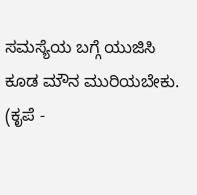ಸಮಸ್ಯೆಯ ಬಗ್ಗೆ ಯುಜಿಸಿ ಕೂಡ ಮೌನ ಮುರಿಯಬೇಕು. (ಕೃಪೆ -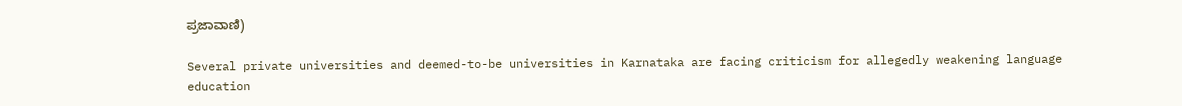ಪ್ರಜಾವಾಣಿ)

Several private universities and deemed-to-be universities in Karnataka are facing criticism for allegedly weakening language education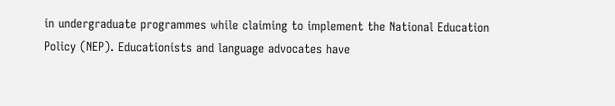in undergraduate programmes while claiming to implement the National Education Policy (NEP). Educationists and language advocates have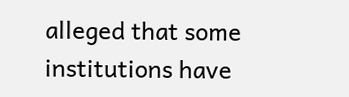alleged that some institutions have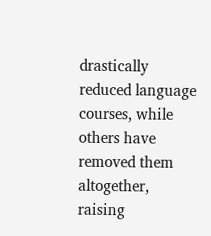drastically reduced language courses, while others have removed them altogether, raising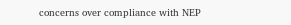concerns over compliance with NEP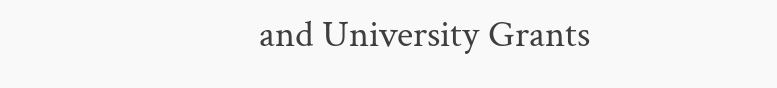and University Grants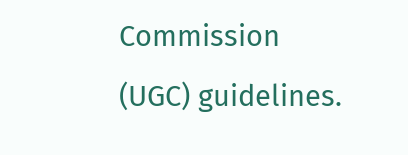Commission (UGC) guidelines.